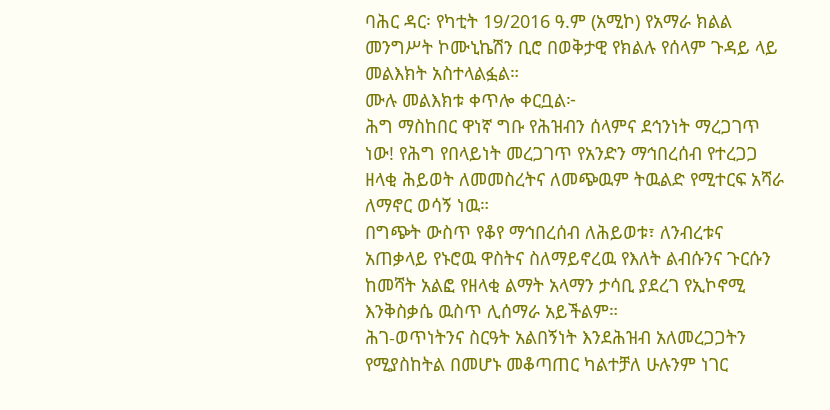ባሕር ዳር፡ የካቲት 19/2016 ዓ.ም (አሚኮ) የአማራ ክልል መንግሥት ኮሙኒኬሽን ቢሮ በወቅታዊ የክልሉ የሰላም ጉዳይ ላይ መልእክት አስተላልፏል።
ሙሉ መልእክቱ ቀጥሎ ቀርቧል፦
ሕግ ማስከበር ዋነኛ ግቡ የሕዝብን ሰላምና ደኅንነት ማረጋገጥ ነው! የሕግ የበላይነት መረጋገጥ የአንድን ማኅበረሰብ የተረጋጋ ዘላቂ ሕይወት ለመመስረትና ለመጭዉም ትዉልድ የሚተርፍ አሻራ ለማኖር ወሳኝ ነዉ።
በግጭት ውስጥ የቆየ ማኅበረሰብ ለሕይወቱ፣ ለንብረቱና አጠቃላይ የኑሮዉ ዋስትና ስለማይኖረዉ የእለት ልብሱንና ጉርሱን ከመሻት አልፎ የዘላቂ ልማት አላማን ታሳቢ ያደረገ የኢኮኖሚ እንቅስቃሴ ዉስጥ ሊሰማራ አይችልም።
ሕገ-ወጥነትንና ስርዓት አልበኝነት እንደሕዝብ አለመረጋጋትን የሚያስከትል በመሆኑ መቆጣጠር ካልተቻለ ሁሉንም ነገር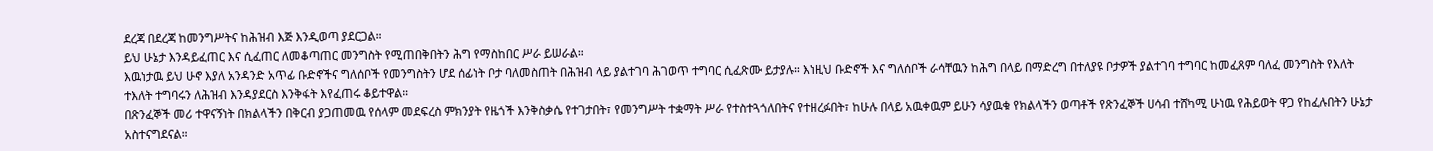ደረጃ በደረጃ ከመንግሥትና ከሕዝብ እጅ እንዲወጣ ያደርጋል።
ይህ ሁኔታ እንዳይፈጠር እና ሲፈጠር ለመቆጣጠር መንግስት የሚጠበቅበትን ሕግ የማስከበር ሥራ ይሠራል።
እዉነታዉ ይህ ሁኖ እያለ አንዳንድ አጥፊ ቡድኖችና ግለሰቦች የመንግስትን ሆደ ሰፊነት ቦታ ባለመስጠት በሕዝብ ላይ ያልተገባ ሕገወጥ ተግባር ሲፈጽሙ ይታያሉ። እነዚህ ቡድኖች እና ግለሰቦች ራሳቸዉን ከሕግ በላይ በማድረግ በተለያዩ ቦታዎች ያልተገባ ተግባር ከመፈጸም ባለፈ መንግስት የእለት ተእለት ተግባሩን ለሕዝብ እንዳያደርስ እንቅፋት እየፈጠሩ ቆይተዋል።
በጽንፈኞች መሪ ተዋናኝነት በክልላችን በቅርብ ያጋጠመዉ የሰላም መደፍረስ ምክንያት የዜጎች እንቅስቃሴ የተገታበት፣ የመንግሥት ተቋማት ሥራ የተስተጓጎለበትና የተዘረፉበት፣ ከሁሉ በላይ አዉቀዉም ይሁን ሳያዉቁ የክልላችን ወጣቶች የጽንፈኞች ሀሳብ ተሸካሚ ሁነዉ የሕይወት ዋጋ የከፈሉበትን ሁኔታ አስተናግደናል።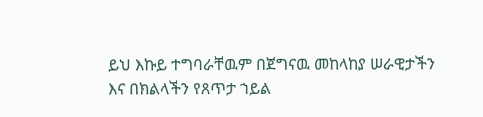ይህ እኩይ ተግባራቸዉም በጀግናዉ መከላከያ ሠራዊታችን እና በክልላችን የጸጥታ ኀይል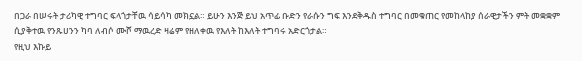በጋራ በሠሩት ታሪካዊ ተግባር ፍላጎታቸዉ ሳይሳካ መክኗል። ይሁን እንጅ ይህ አጥፊ ቡድን የራሱን ግፍ እንደቅዱስ ተግባር በመቁጠር የመከላከያ ሰራዊታችን ምት መቋቋም ሲያቅተዉ የንጹሀንን ካባ ለብሶ ሙሾ ማዉረድ ዛሬም የዘለቀዉ የእለት ከእለት ተግባሩ አድርጎታል።
የዚህ እኩይ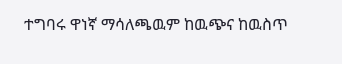ተግባሩ ዋነኛ ማሳለጫዉም ከዉጭና ከዉስጥ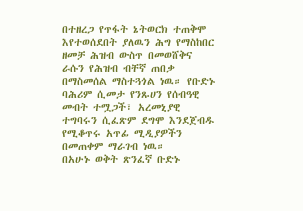በተዘረጋ የጥፋት ኔትወርክ ተጠቅሞ እየተወሰደበት ያለዉን ሕግ የማስከበር ዘመቻ ሕዝብ ውስጥ በመወሸቅና ራሱን የሕዝብ ብቸኛ ጠበቃ በማስመሰል ማስተጓጎል ነዉ። የቡድኑ ባሕሪም ሲመታ የንጹሀን የሰብዓዊ መብት ተሟጋች፣ አረመኒያዊ ተግባሩን ሲፈጽም ደግሞ እንደጀብዱ የሚቆጥሩ አጥፊ ሚዲያዎችን በመጠቀም ማራገብ ነዉ።
በአሁኑ ወቅት ጽንፈኛ ቡድኑ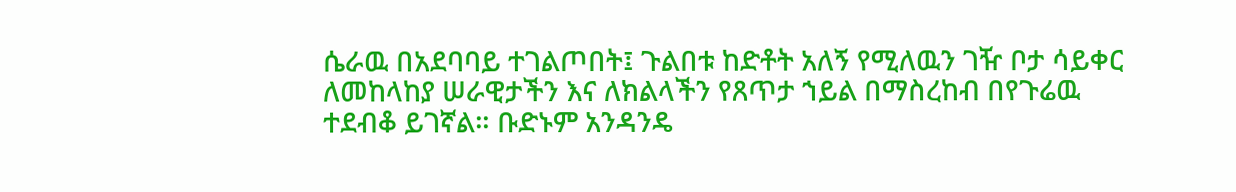ሴራዉ በአደባባይ ተገልጦበት፤ ጉልበቱ ከድቶት አለኝ የሚለዉን ገዥ ቦታ ሳይቀር ለመከላከያ ሠራዊታችን እና ለክልላችን የጸጥታ ኀይል በማስረከብ በየጉሬዉ ተደብቆ ይገኛል። ቡድኑም አንዳንዴ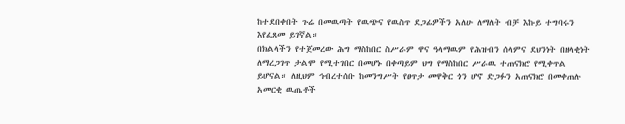ከተደበቀበት ጉሬ በመዉጣት የዉጭና የዉስጥ ደጋፊዎችን አለሁ ለማለት ብቻ እኩይ ተግባሩን እየፈጸመ ይገኛል።
በክልላችን የተጀመረው ሕግ ማስከበር ስሥራም ዋና ዓላማዉም የሕዝብን ሰላምና ደህንነት በዘላቂነት ለማረጋገጥ ታልሞ የሚተገበር በመሆኑ በቀጣይም ህግ የማስከበር ሥራዉ ተጠናክሮ የሚቀጥል ይሆናል። ለዚህም ኅብረተሰቡ ከመንግሥት የፀጥታ መዋቅር ጎን ሆኖ ድጋፉን አጠናክሮ በመቀጠሉ አመርቂ ዉጤቶች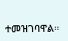ተመዝገባዋል።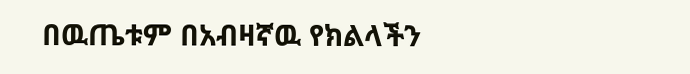በዉጤቱም በአብዛኛዉ የክልላችን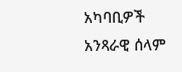አካባቢዎች አንጻራዊ ሰላም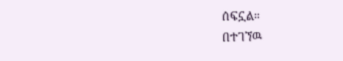ሰፍኗል።
በተገኘዉ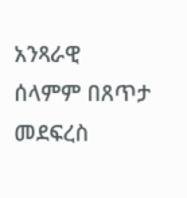አንጻራዊ ሰላምም በጸጥታ መደፍረስ